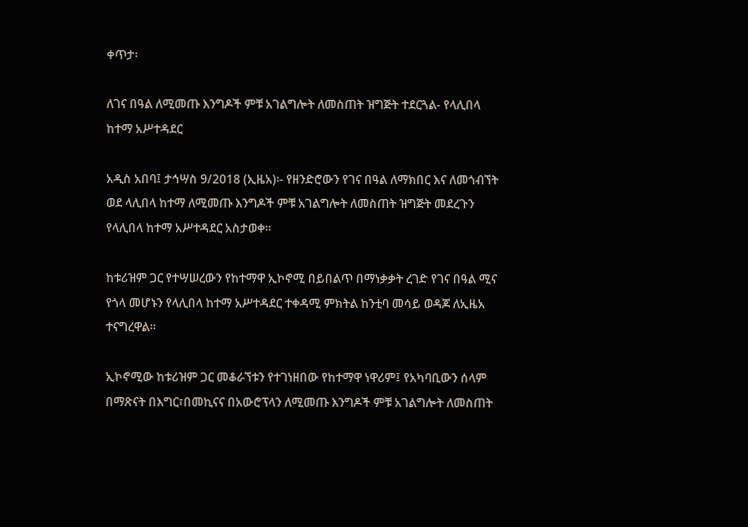ቀጥታ፡

ለገና በዓል ለሚመጡ እንግዶች ምቹ አገልግሎት ለመስጠት ዝግጅት ተደርጓል- የላሊበላ ከተማ አሥተዳደር

አዲስ አበባ፤ ታኅሣስ 9/2018 (ኢዜአ)፡- የዘንድሮውን የገና በዓል ለማክበር እና ለመጎብኘት ወደ ላሊበላ ከተማ ለሚመጡ እንግዶች ምቹ አገልግሎት ለመስጠት ዝግጅት መደረጉን የላሊበላ ከተማ አሥተዳደር አስታወቀ።

ከቱሪዝም ጋር የተሣሠረውን የከተማዋ ኢኮኖሚ በይበልጥ በማነቃቃት ረገድ የገና በዓል ሚና የጎላ መሆኑን የላሊበላ ከተማ አሥተዳደር ተቀዳሚ ምክትል ከንቲባ መሳይ ወዳጆ ለኢዜአ ተናግረዋል።

ኢኮኖሚው ከቱሪዝም ጋር መቆራኘቱን የተገነዘበው የከተማዋ ነዋሪም፤ የአካባቢውን ሰላም በማጽናት በእግር፣በመኪናና በአውሮፕላን ለሚመጡ እንግዶች ምቹ አገልግሎት ለመስጠት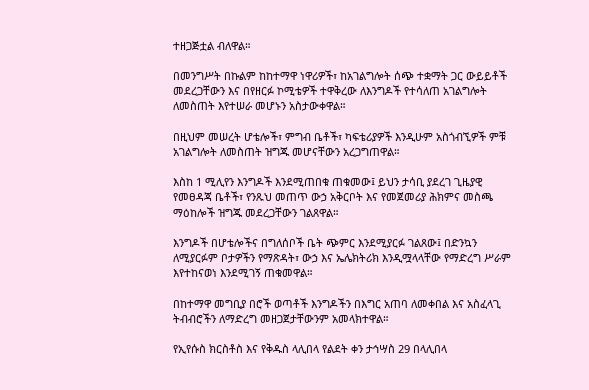ተዘጋጅቷል ብለዋል።

በመንግሥት በኩልም ከከተማዋ ነዋሪዎች፣ ከአገልግሎት ሰጭ ተቋማት ጋር ውይይቶች መደረጋቸውን እና በየዘርፉ ኮሚቴዎች ተዋቅረው ለእንግዶች የተሳለጠ አገልግሎት ለመስጠት እየተሠራ መሆኑን አስታውቀዋል።

በዚህም መሠረት ሆቴሎች፣ ምግብ ቤቶች፣ ካፍቴሪያዎች እንዲሁም አስጎብኚዎች ምቹ አገልግሎት ለመስጠት ዝግጁ መሆናቸውን አረጋግጠዋል።

እስከ 1 ሚሊየን እንግዶች እንደሚጠበቁ ጠቁመው፤ ይህን ታሳቢ ያደረገ ጊዜያዊ የመፀዳጃ ቤቶች፣ የንጹህ መጠጥ ውኃ አቅርቦት እና የመጀመሪያ ሕክምና መስጫ ማዕከሎች ዝግጁ መደረጋቸውን ገልጸዋል።

እንግዶች በሆቴሎችና በግለሰቦች ቤት ጭምር እንደሚያርፉ ገልጸው፤ በድንኳን ለሚያርፉም ቦታዎችን የማጽዳት፣ ውኃ እና ኤሌክትሪክ እንዲሟላላቸው የማድረግ ሥራም እየተከናወነ እንደሚገኝ ጠቁመዋል።

በከተማዋ መግቢያ በሮች ወጣቶች እንግዶችን በእግር አጠባ ለመቀበል እና አስፈላጊ ትብብሮችን ለማድረግ መዘጋጀታቸውንም አመላክተዋል።

የኢየሱስ ክርስቶስ እና የቅዱስ ላሊበላ የልደት ቀን ታኅሣስ 29 በላሊበላ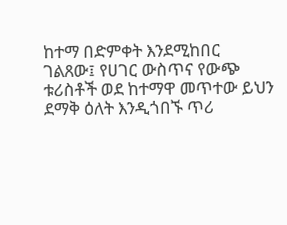ከተማ በድምቀት እንደሚከበር ገልጸው፤ የሀገር ውስጥና የውጭ ቱሪስቶች ወደ ከተማዋ መጥተው ይህን ደማቅ ዕለት እንዲጎበኙ ጥሪ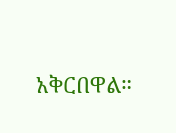አቅርበዋል።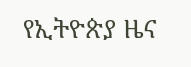የኢትዮጵያ ዜና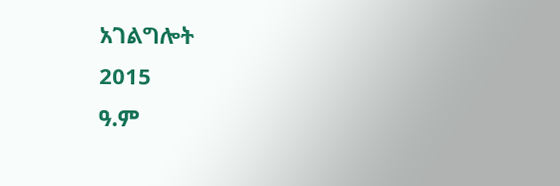አገልግሎት
2015
ዓ.ም